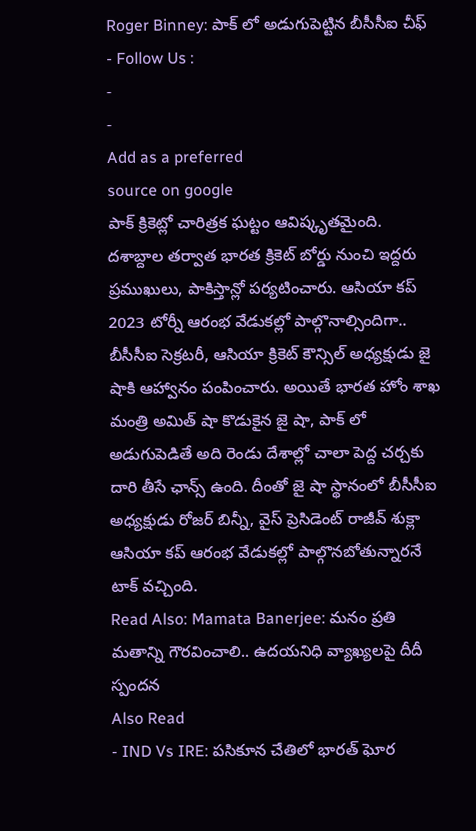Roger Binney: పాక్ లో అడుగుపెట్టిన బీసీసీఐ చీఫ్
- Follow Us :
-
-
Add as a preferred
source on google
పాక్ క్రికెట్లో చారిత్రక ఘట్టం ఆవిష్కృతమైంది. దశాబ్దాల తర్వాత భారత క్రికెట్ బోర్డు నుంచి ఇద్దరు ప్రముఖులు, పాకిస్తాన్లో పర్యటించారు. ఆసియా కప్ 2023 టోర్నీ ఆరంభ వేడుకల్లో పాల్గొనాల్సిందిగా.. బీసీసీఐ సెక్రటరీ, ఆసియా క్రికెట్ కౌన్సిల్ అధ్యక్షుడు జై షాకి ఆహ్వానం పంపించారు. అయితే భారత హోం శాఖ మంత్రి అమిత్ షా కొడుకైన జై షా, పాక్ లో అడుగుపెడితే అది రెండు దేశాల్లో చాలా పెద్ద చర్చకు దారి తీసే ఛాన్స్ ఉంది. దీంతో జై షా స్థానంలో బీసీసీఐ అధ్యక్షుడు రోజర్ బిన్నీ, వైస్ ప్రెసిడెంట్ రాజీవ్ శుక్లా ఆసియా కప్ ఆరంభ వేడుకల్లో పాల్గొనబోతున్నారనే టాక్ వచ్చింది.
Read Also: Mamata Banerjee: మనం ప్రతి మతాన్ని గౌరవించాలి.. ఉదయనిధి వ్యాఖ్యలపై దీదీ స్పందన
Also Read
- IND Vs IRE: పసికూన చేతిలో భారత్ ఘోర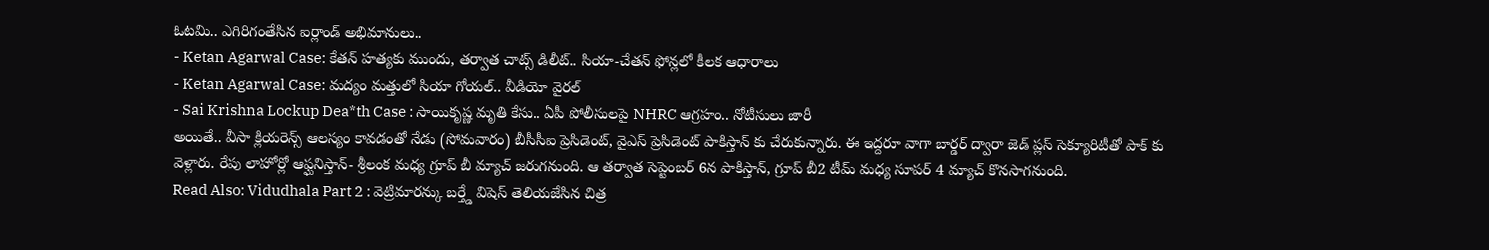ఓటమి.. ఎగిరిగంతేసిన ఐర్లాండ్ అభిమానులు..
- Ketan Agarwal Case: కేతన్ హత్యకు ముందు, తర్వాత చాట్స్ డిలీట్.. సియా-చేతన్ ఫోన్లలో కీలక ఆధారాలు
- Ketan Agarwal Case: మద్యం మత్తులో సియా గోయల్.. వీడియో వైరల్
- Sai Krishna Lockup Dea*th Case : సాయికృష్ణ మృతి కేసు.. ఏపీ పోలీసులపై NHRC ఆగ్రహం.. నోటీసులు జారీ
అయితే.. వీసా క్లియరెన్స్ ఆలస్యం కావడంతో నేడు (సోమవారం) బీసీసీఐ ప్రెసిడెంట్, వైఎస్ ప్రెసిడెంట్ పాకిస్తాన్ కు చేరుకున్నారు. ఈ ఇద్దరూ వాగా బార్డర్ ద్వారా జెడ్ ప్లస్ సెక్యూరిటీతో పాక్ కు వెళ్లారు. రేపు లాహోర్లో ఆఫ్ఘనిస్తాన్- శ్రీలంక మధ్య గ్రూప్ బీ మ్యాచ్ జరుగనుంది. ఆ తర్వాత సెప్టెంబర్ 6న పాకిస్తాన్, గ్రూప్ బీ2 టీమ్ మధ్య సూపర్ 4 మ్యాచ్ కొనసాగనుంది.
Read Also: Vidudhala Part 2 : వెట్రిమారన్కు బర్త్డే విషెస్ తెలియజేసిన చిత్ర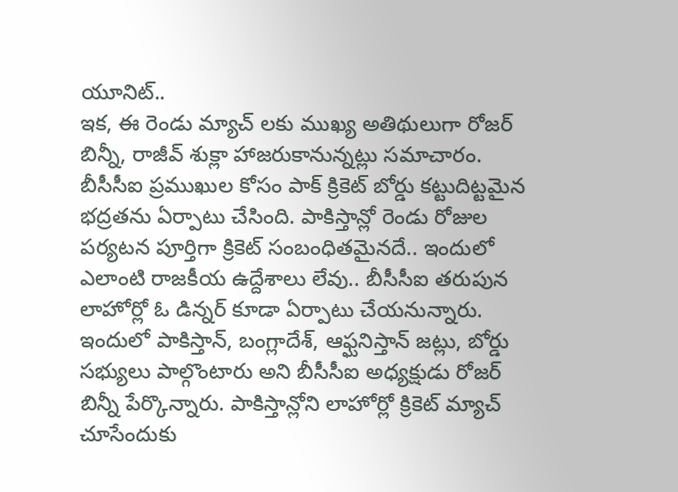యూనిట్..
ఇక, ఈ రెండు మ్యాచ్ లకు ముఖ్య అతిథులుగా రోజర్ బిన్నీ, రాజీవ్ శుక్లా హాజరుకానున్నట్లు సమాచారం. బీసీసీఐ ప్రముఖుల కోసం పాక్ క్రికెట్ బోర్డు కట్టుదిట్టమైన భద్రతను ఏర్పాటు చేసింది. పాకిస్తాన్లో రెండు రోజుల పర్యటన పూర్తిగా క్రికెట్ సంబంధితమైనదే.. ఇందులో ఎలాంటి రాజకీయ ఉద్దేశాలు లేవు.. బీసీసీఐ తరుపున లాహోర్లో ఓ డిన్నర్ కూడా ఏర్పాటు చేయనున్నారు. ఇందులో పాకిస్తాన్, బంగ్లాదేశ్, ఆఫ్ఘనిస్తాన్ జట్లు, బోర్డు సభ్యులు పాల్గొంటారు అని బీసీసీఐ అధ్యక్షుడు రోజర్ బిన్నీ పేర్కొన్నారు. పాకిస్తాన్లోని లాహోర్లో క్రికెట్ మ్యాచ్ చూసేందుకు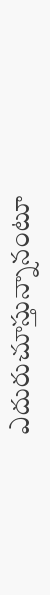ఎదురుచూస్తున్నానంటూ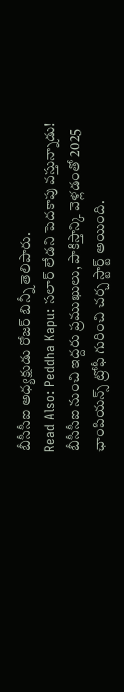బీసీసీఐ అధ్యక్షుడు రోజర్ బిన్నీ తెలిపారు.
Read Also: Peddha Kapu: సలార్ లేడని పెదకాపు వస్తున్నాడు!
బీసీసీఐ నుంచి ఇద్దరు ప్రముఖులు, పాకిస్తాన్కి వెళ్లడంతో 2025 ఛాంపియన్స్ ట్రోఫీ గురించి చర్చ స్టార్ట్ అయింది.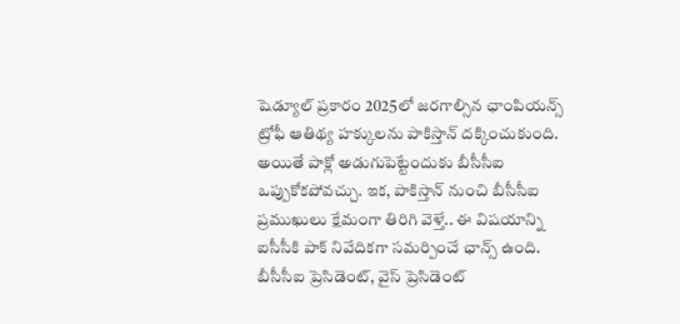షెడ్యూల్ ప్రకారం 2025లో జరగాల్సిన ఛాంపియన్స్ ట్రోఫీ ఆతిథ్య హక్కులను పాకిస్తాన్ దక్కించుకుంది. అయితే పాక్లో అడుగుపెట్టేందుకు బీసీసీఐ ఒప్పుకోకపోవచ్చు. ఇక, పాకిస్తాన్ నుంచి బీసీసీఐ ప్రముఖులు క్షేమంగా తిరిగి వెళ్తే.. ఈ విషయాన్ని ఐసీసీకి పాక్ నివేదికగా సమర్పించే ఛాన్స్ ఉంది. బీసీసీఐ ప్రెసిడెంట్, వైస్ ప్రెసిడెంట్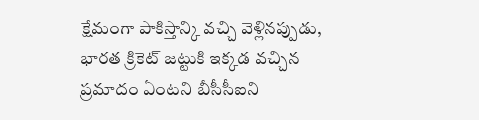క్షేమంగా పాకిస్తాన్కి వచ్చి వెళ్లినప్పుడు, భారత క్రికెట్ జట్టుకి ఇక్కడ వచ్చిన ప్రమాదం ఏంటని బీసీసీఐని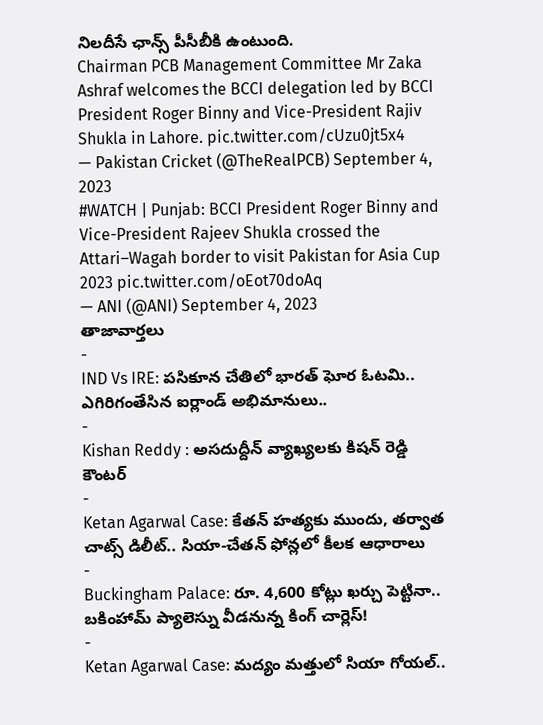నిలదీసే ఛాన్స్ పీసీబీకి ఉంటుంది.
Chairman PCB Management Committee Mr Zaka Ashraf welcomes the BCCI delegation led by BCCI President Roger Binny and Vice-President Rajiv Shukla in Lahore. pic.twitter.com/cUzu0jt5x4
— Pakistan Cricket (@TheRealPCB) September 4, 2023
#WATCH | Punjab: BCCI President Roger Binny and Vice-President Rajeev Shukla crossed the Attari–Wagah border to visit Pakistan for Asia Cup 2023 pic.twitter.com/oEot70doAq
— ANI (@ANI) September 4, 2023
తాజావార్తలు
-
IND Vs IRE: పసికూన చేతిలో భారత్ ఘోర ఓటమి.. ఎగిరిగంతేసిన ఐర్లాండ్ అభిమానులు..
-
Kishan Reddy : అసదుద్దీన్ వ్యాఖ్యలకు కిషన్ రెడ్డి కౌంటర్
-
Ketan Agarwal Case: కేతన్ హత్యకు ముందు, తర్వాత చాట్స్ డిలీట్.. సియా-చేతన్ ఫోన్లలో కీలక ఆధారాలు
-
Buckingham Palace: రూ. 4,600 కోట్లు ఖర్చు పెట్టినా.. బకింహామ్ ప్యాలెస్ను వీడనున్న కింగ్ చార్లెస్!
-
Ketan Agarwal Case: మద్యం మత్తులో సియా గోయల్..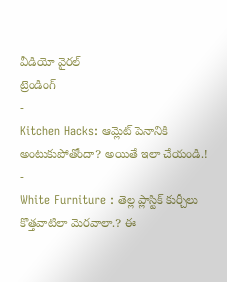వీడియో వైరల్
ట్రెండింగ్
-
Kitchen Hacks: ఆమ్లెట్ పెనానికి అంటుకుపోతోందా? అయితే ఇలా చేయండి.!
-
White Furniture : తెల్ల ప్లాస్టిక్ కుర్చీలు కొత్తవాటిలా మెరవాలా.? ఈ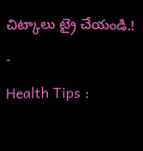చిట్కాలు ట్రై చేయండి.!
-
Health Tips :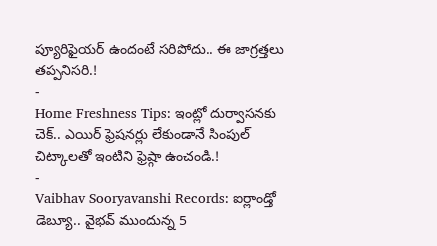ప్యూరిఫైయర్ ఉందంటే సరిపోదు.. ఈ జాగ్రత్తలు తప్పనిసరి.!
-
Home Freshness Tips: ఇంట్లో దుర్వాసనకు చెక్.. ఎయిర్ ఫ్రెషనర్లు లేకుండానే సింపుల్ చిట్కాలతో ఇంటిని ఫ్రెష్గా ఉంచండి.!
-
Vaibhav Sooryavanshi Records: ఐర్లాండ్తో డెబ్యూ.. వైభవ్ ముందున్న 5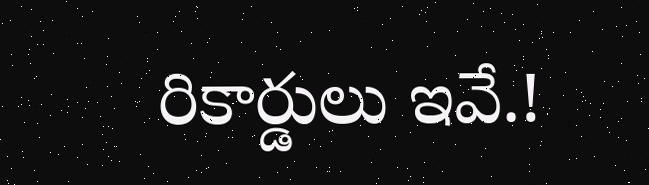రికార్డులు ఇవే.!